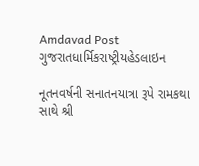Amdavad Post
ગુજરાતધાર્મિકરાષ્ટ્રીયહેડલાઇન

નૂતનવર્ષની સનાતનયાત્રા રૂપે રામકથા સાથે શ્રી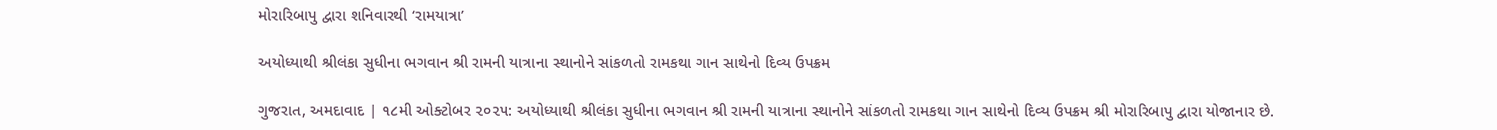મોરારિબાપુ દ્વારા શનિવારથી ‘રામયાત્રા’

અયોધ્યાથી શ્રીલંકા સુધીના ભગવાન શ્રી રામની યાત્રાના સ્થાનોને સાંકળતો રામકથા ગાન સાથેનો દિવ્ય ઉપક્રમ

ગુજરાત, અમદાવાદ | ૧૮મી ઓક્ટોબર ૨૦૨૫: અયોધ્યાથી શ્રીલંકા સુધીના ભગવાન શ્રી રામની યાત્રાના સ્થાનોને સાંકળતો રામકથા ગાન સાથેનો દિવ્ય ઉપક્રમ શ્રી મોરારિબાપુ દ્વારા યોજાનાર છે.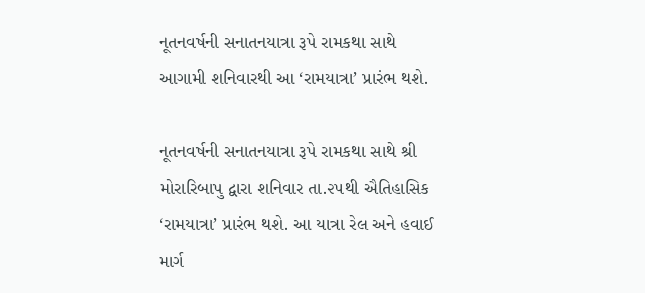નૂતનવર્ષની સનાતનયાત્રા રૂપે રામકથા સાથે આગામી શનિવારથી આ ‘રામયાત્રા’ પ્રારંભ થશે.

નૂતનવર્ષની સનાતનયાત્રા રૂપે રામકથા સાથે શ્રી મોરારિબાપુ દ્વારા શનિવાર તા.૨૫થી ઐતિહાસિક ‘રામયાત્રા’ પ્રારંભ થશે. આ યાત્રા રેલ અને હવાઈ માર્ગ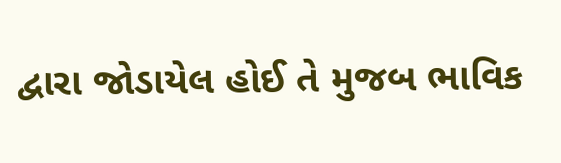દ્વારા જોડાયેલ હોઈ તે મુજબ ભાવિક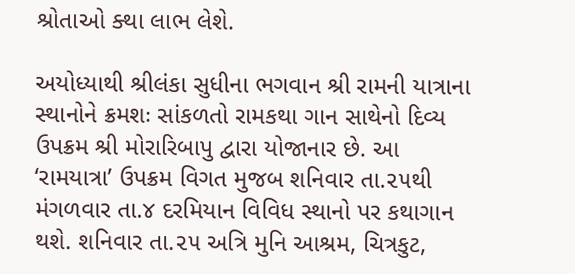શ્રોતાઓ ક્થા લાભ લેશે.

અયોધ્યાથી શ્રીલંકા સુધીના ભગવાન શ્રી રામની યાત્રાના સ્થાનોને ક્રમશઃ સાંકળતો રામકથા ગાન સાથેનો દિવ્ય ઉપક્રમ શ્રી મોરારિબાપુ દ્વારા યોજાનાર છે. આ ‘રામયાત્રા’ ઉપક્રમ વિગત મુજબ શનિવાર તા.૨૫થી મંગળવાર તા.૪ દરમિયાન વિવિધ સ્થાનો પર કથાગાન થશે. શનિવાર તા.૨૫ અત્રિ મુનિ આશ્રમ, ચિત્રકુટ,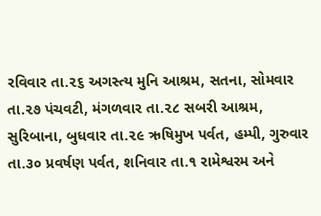રવિવાર તા.૨૬ અગસ્ત્ય મુનિ આશ્રમ, સતના, સોમવાર તા.૨૭ પંચવટી, મંગળવાર તા.૨૮ સબરી આશ્રમ, સુરિબાના, બુધવાર તા.૨૯ ઋષિમુખ પર્વત, હમ્પી, ગુરુવાર તા.૩૦ પ્રવર્ષણ પર્વત, શનિવાર તા.૧ રામેશ્વરમ અને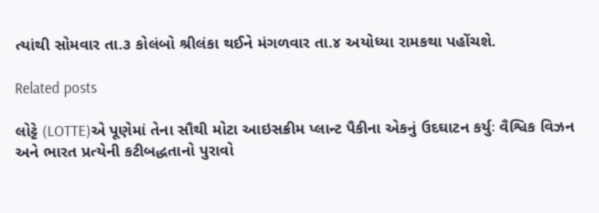ત્યાંથી સોમવાર તા.૩ કોલંબો શ્રીલંકા થઈને મંગળવાર તા.૪ અયોધ્યા રામકથા પહોંચશે.

Related posts

લોટ્ટે (LOTTE)એ પૂણેમાં તેના સૌથી મોટા આઇસક્રીમ પ્લાન્ટ પૈકીના એકનું ઉદઘાટન કર્યુઃ વૈશ્વિક વિઝન અને ભારત પ્રત્યેની કટીબદ્ધતાનો પુરાવો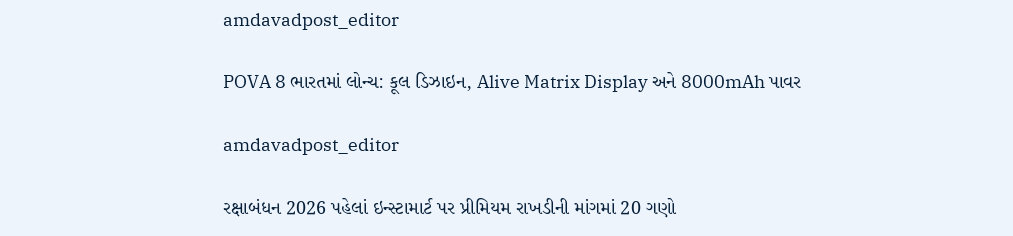amdavadpost_editor

POVA 8 ભારતમાં લોન્ચ: કૂલ ડિઝાઇન, Alive Matrix Display અને 8000mAh પાવર

amdavadpost_editor

રક્ષાબંધન 2026 પહેલાં ઇન્સ્ટામાર્ટ પર પ્રીમિયમ રાખડીની માંગમાં 20 ગણો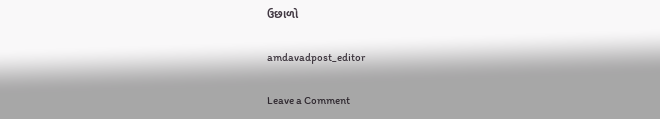ઉછાળો

amdavadpost_editor

Leave a Comment